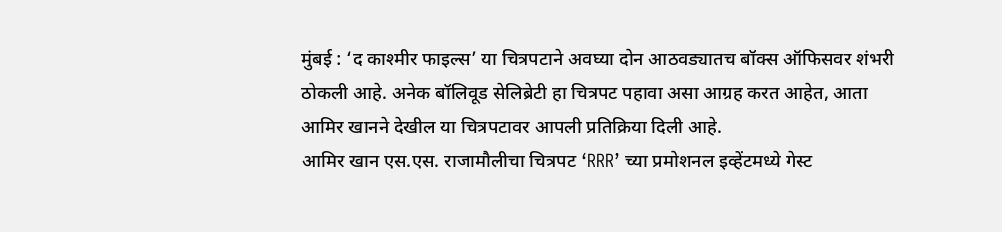मुंबई : ‘द काश्मीर फाइल्स’ या चित्रपटाने अवघ्या दोन आठवड्यातच बॉक्स ऑफिसवर शंभरी ठोकली आहे. अनेक बॉलिवूड सेलिब्रेटी हा चित्रपट पहावा असा आग्रह करत आहेत, आता आमिर खानने देखील या चित्रपटावर आपली प्रतिक्रिया दिली आहे.
आमिर खान एस.एस. राजामौलीचा चित्रपट ‘RRR’ च्या प्रमोशनल इव्हेंटमध्ये गेस्ट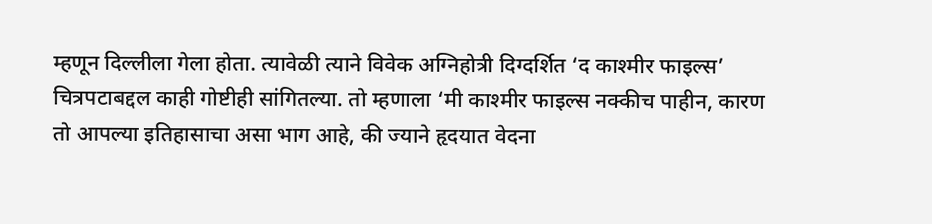म्हणून दिल्लीला गेला होता. त्यावेळी त्याने विवेक अग्निहोत्री दिग्दर्शित ‘द काश्मीर फाइल्स’ चित्रपटाबद्दल काही गोष्टीही सांगितल्या. तो म्हणाला ‘मी काश्मीर फाइल्स नक्कीच पाहीन, कारण तो आपल्या इतिहासाचा असा भाग आहे, की ज्याने हृदयात वेदना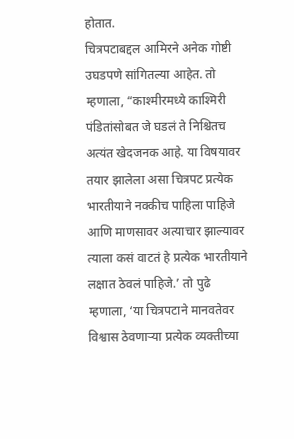होतात.
चित्रपटाबद्दल आमिरने अनेक गोष्टी उघडपणे सांगितल्या आहेत. तो म्हणाला, “काश्मीरमध्ये काश्मिरी पंडितांसोबत जे घडलं ते निश्चितच अत्यंत खेदजनक आहे. या विषयावर तयार झालेला असा चित्रपट प्रत्येक भारतीयाने नक्कीच पाहिला पाहिजे आणि माणसावर अत्याचार झाल्यावर त्याला कसं वाटतं हे प्रत्येक भारतीयाने लक्षात ठेवलं पाहिजे.’ तो पुढे म्हणाला, ‘या चित्रपटाने मानवतेवर विश्वास ठेवणाऱ्या प्रत्येक व्यक्तीच्या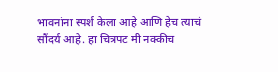भावनांना स्पर्श केला आहे आणि हेच त्याचं सौंदर्य आहे. हा चित्रपट मी नक्कीच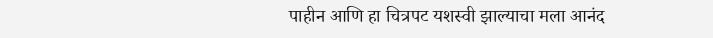पाहीन आणि हा चित्रपट यशस्वी झाल्याचा मला आनंद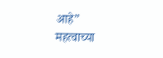आहे”
महत्वाच्या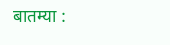बातम्या :